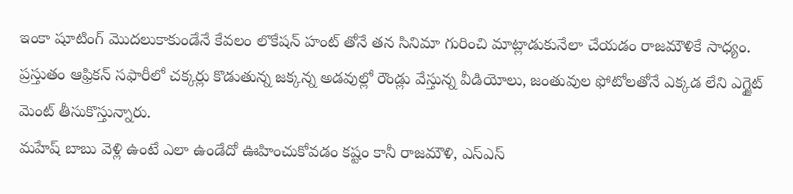ఇంకా షూటింగ్ మొదలుకాకుండేనే కేవలం లొకేషన్ హంట్ తోనే తన సినిమా గురించి మాట్లాడుకునేలా చేయడం రాజమౌళికే సాధ్యం. ప్రస్తుతం ఆఫ్రికన్ సఫారీలో చక్కర్లు కొడుతున్న జక్కన్న అడవుల్లో రౌండ్లు వేస్తున్న వీడియోలు, జంతువుల ఫోటోలతోనే ఎక్కడ లేని ఎగ్జైట్ మెంట్ తీసుకొస్తున్నారు.
మహేష్ బాబు వెళ్లి ఉంటే ఎలా ఉండేదో ఊహించుకోవడం కష్టం కానీ రాజమౌళి, ఎస్ఎస్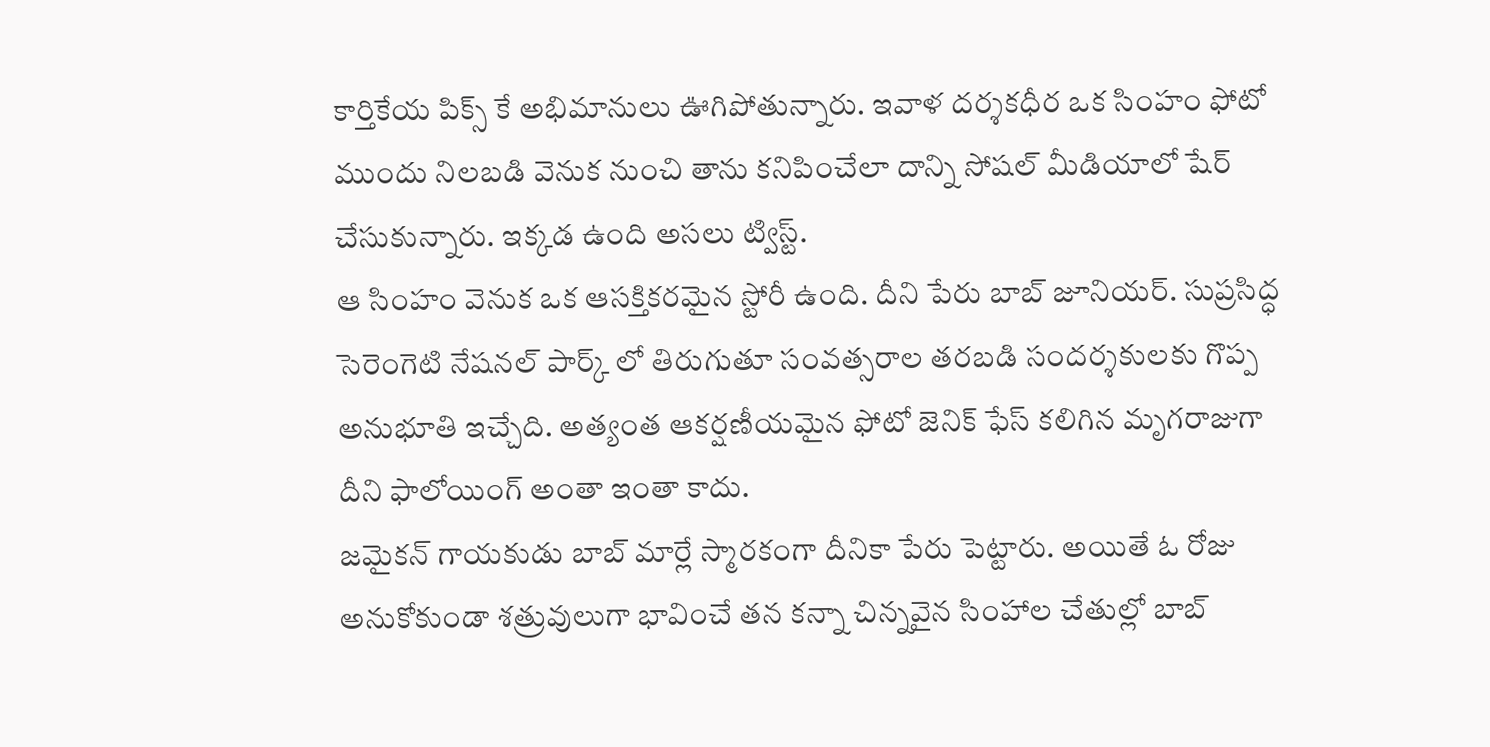కార్తికేయ పిక్స్ కే అభిమానులు ఊగిపోతున్నారు. ఇవాళ దర్శకధీర ఒక సింహం ఫోటో ముందు నిలబడి వెనుక నుంచి తాను కనిపించేలా దాన్ని సోషల్ మీడియాలో షేర్ చేసుకున్నారు. ఇక్కడ ఉంది అసలు ట్విస్ట్.
ఆ సింహం వెనుక ఒక ఆసక్తికరమైన స్టోరీ ఉంది. దీని పేరు బాబ్ జూనియర్. సుప్రసిద్ధ సెరెంగెటి నేషనల్ పార్క్ లో తిరుగుతూ సంవత్సరాల తరబడి సందర్శకులకు గొప్ప అనుభూతి ఇచ్చేది. అత్యంత ఆకర్షణీయమైన ఫోటో జెనిక్ ఫేస్ కలిగిన మృగరాజుగా దీని ఫాలోయింగ్ అంతా ఇంతా కాదు.
జమైకన్ గాయకుడు బాబ్ మార్లే స్మారకంగా దీనికా పేరు పెట్టారు. అయితే ఓ రోజు అనుకోకుండా శత్రువులుగా భావించే తన కన్నా చిన్నవైన సింహాల చేతుల్లో బాబ్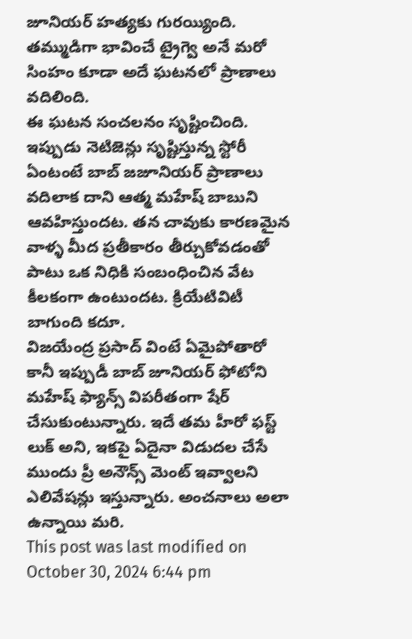జూనియర్ హత్యకు గురయ్యింది. తమ్ముడిగా భావించే ట్రైగ్వె అనే మరో సింహం కూడా అదే ఘటనలో ప్రాణాలు వదిలింది.
ఈ ఘటన సంచలనం సృష్టించింది. ఇప్పుడు నెటిజెన్లు సృష్టిస్తున్న స్టోరీ ఏంటంటే బాబ్ జజూనియర్ ప్రాణాలు వదిలాక దాని ఆత్మ మహేష్ బాబుని ఆవహిస్తుందట. తన చావుకు కారణమైన వాళ్ళ మీద ప్రతీకారం తీర్చుకోవడంతో పాటు ఒక నిధికి సంబంధించిన వేట కీలకంగా ఉంటుందట. క్రియేటివిటీ బాగుంది కదూ.
విజయేంద్ర ప్రసాద్ వింటే ఏమైపోతారో కానీ ఇప్పుడీ బాబ్ జూనియర్ ఫోటోని మహేష్ ఫ్యాన్స్ విపరీతంగా షేర్ చేసుకుంటున్నారు. ఇదే తమ హీరో ఫస్ట్ లుక్ అని, ఇకపై ఏదైనా విడుదల చేసే ముందు ప్రీ అనౌన్స్ మెంట్ ఇవ్వాలని ఎలివేషన్లు ఇస్తున్నారు. అంచనాలు అలా ఉన్నాయి మరి.
This post was last modified on October 30, 2024 6:44 pm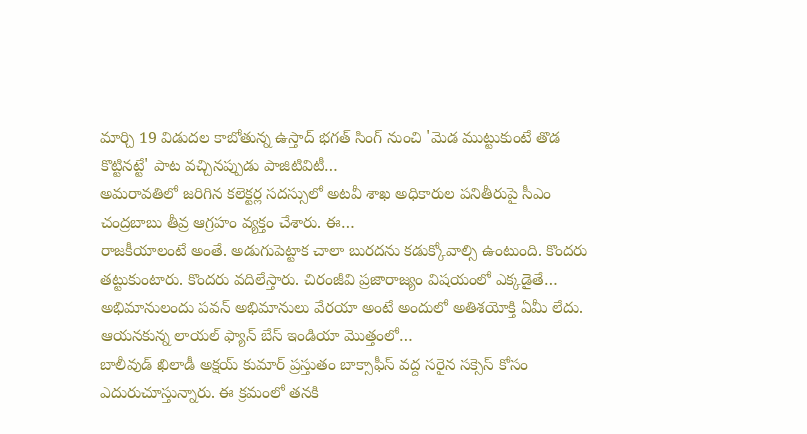మార్చి 19 విడుదల కాబోతున్న ఉస్తాద్ భగత్ సింగ్ నుంచి 'మెడ ముట్టుకుంటే తొడ కొట్టినట్టే' పాట వచ్చినప్పుడు పాజిటివిటీ…
అమరావతిలో జరిగిన కలెక్టర్ల సదస్సులో అటవీ శాఖ అధికారుల పనితీరుపై సీఎం చంద్రబాబు తీవ్ర ఆగ్రహం వ్యక్తం చేశారు. ఈ…
రాజకీయాలంటే అంతే. అడుగుపెట్టాక చాలా బురదను కడుక్కోవాల్సి ఉంటుంది. కొందరు తట్టుకుంటారు. కొందరు వదిలేస్తారు. చిరంజీవి ప్రజారాజ్యం విషయంలో ఎక్కడైతే…
అభిమానులందు పవన్ అభిమానులు వేరయా అంటే అందులో అతిశయోక్తి ఏమీ లేదు. ఆయనకున్న లాయల్ ఫ్యాన్ బేస్ ఇండియా మొత్తంలో…
బాలీవుడ్ ఖిలాడీ అక్షయ్ కుమార్ ప్రస్తుతం బాక్సాఫీస్ వద్ద సరైన సక్సెస్ కోసం ఎదురుచూస్తున్నారు. ఈ క్రమంలో తనకి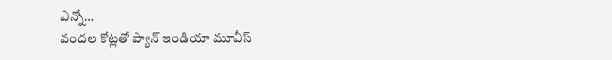ఎన్నో…
వందల కోట్లతో ప్యాన్ ఇండియా మూవీస్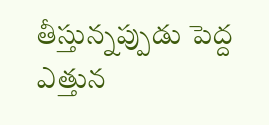తీస్తున్నప్పుడు పెద్ద ఎత్తున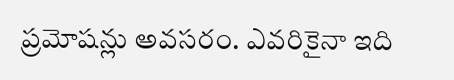ప్రమోషన్లు అవసరం. ఎవరికైనా ఇది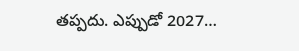తప్పదు. ఎప్పుడో 2027…